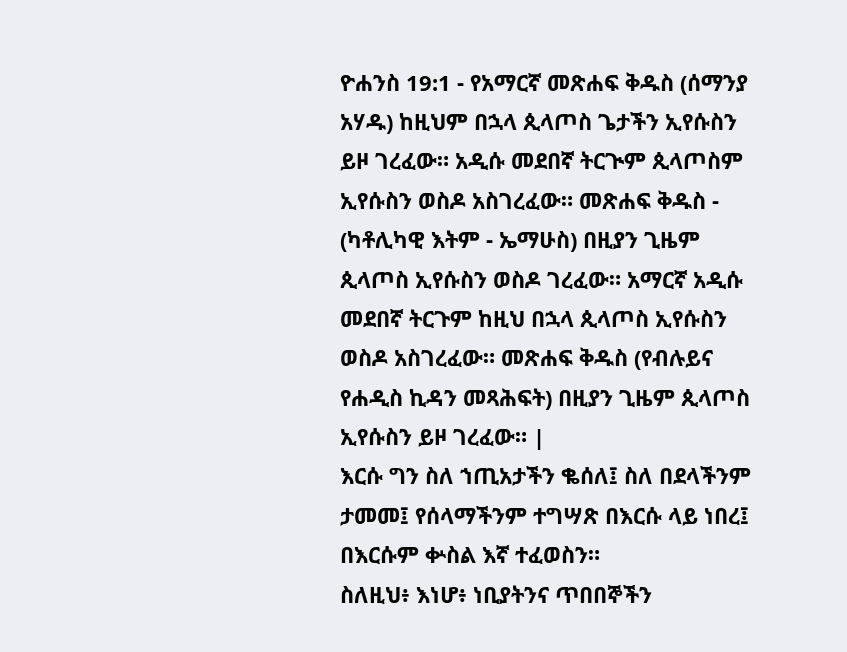ዮሐንስ 19:1 - የአማርኛ መጽሐፍ ቅዱስ (ሰማንያ አሃዱ) ከዚህም በኋላ ጲላጦስ ጌታችን ኢየሱስን ይዞ ገረፈው። አዲሱ መደበኛ ትርጒም ጲላጦስም ኢየሱስን ወስዶ አስገረፈው። መጽሐፍ ቅዱስ - (ካቶሊካዊ እትም - ኤማሁስ) በዚያን ጊዜም ጲላጦስ ኢየሱስን ወስዶ ገረፈው። አማርኛ አዲሱ መደበኛ ትርጉም ከዚህ በኋላ ጲላጦስ ኢየሱስን ወስዶ አስገረፈው። መጽሐፍ ቅዱስ (የብሉይና የሐዲስ ኪዳን መጻሕፍት) በዚያን ጊዜም ጲላጦስ ኢየሱስን ይዞ ገረፈው። |
እርሱ ግን ስለ ኀጢአታችን ቈሰለ፤ ስለ በደላችንም ታመመ፤ የሰላማችንም ተግሣጽ በእርሱ ላይ ነበረ፤ በእርሱም ቍስል እኛ ተፈወስን።
ስለዚህ፥ እነሆ፥ ነቢያትንና ጥበበኞችን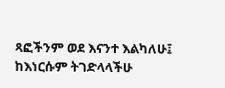ጻፎችንም ወደ እናንተ እልካለሁ፤ ከእነርሱም ትገድላላችሁ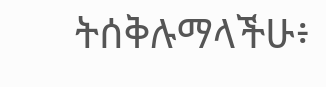ትሰቅሉማላችሁ፥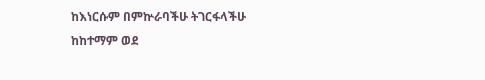ከእነርሱም በምኵራባችሁ ትገርፋላችሁ ከከተማም ወደ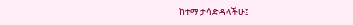ከተማ ታሳድዳላችሁ፤